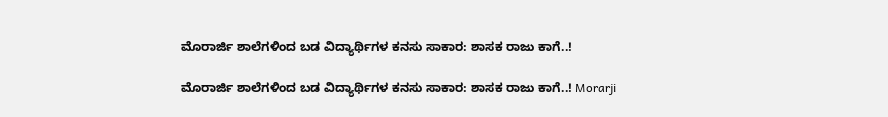ಮೊರಾರ್ಜಿ ಶಾಲೆಗಳಿಂದ ಬಡ ವಿದ್ಯಾರ್ಥಿಗಳ ಕನಸು ಸಾಕಾರ: ಶಾಸಕ ರಾಜು ಕಾಗೆ..!

ಮೊರಾರ್ಜಿ ಶಾಲೆಗಳಿಂದ ಬಡ ವಿದ್ಯಾರ್ಥಿಗಳ ಕನಸು ಸಾಕಾರ: ಶಾಸಕ ರಾಜು ಕಾಗೆ..! Morarji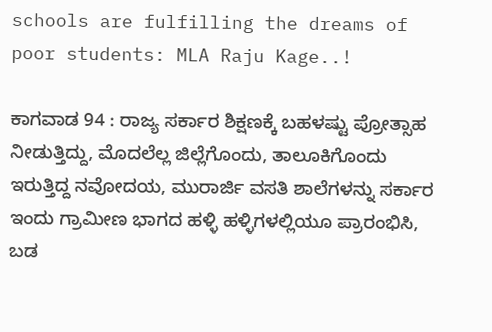schools are fulfilling the dreams of poor students: MLA Raju Kage..!

ಕಾಗವಾಡ 94 : ರಾಜ್ಯ ಸರ್ಕಾರ ಶಿಕ್ಷಣಕ್ಕೆ ಬಹಳಷ್ಟು ಪ್ರೋತ್ಸಾಹ ನೀಡುತ್ತಿದ್ದು, ಮೊದಲೆಲ್ಲ ಜಿಲ್ಲೆಗೊಂದು, ತಾಲೂಕಿಗೊಂದು ಇರುತ್ತಿದ್ದ ನವೋದಯ, ಮುರಾರ್ಜಿ ವಸತಿ ಶಾಲೆಗಳನ್ನು ಸರ್ಕಾರ ಇಂದು ಗ್ರಾಮೀಣ ಭಾಗದ ಹಳ್ಳಿ ಹಳ್ಳಿಗಳಲ್ಲಿಯೂ ಪ್ರಾರಂಭಿಸಿ, ಬಡ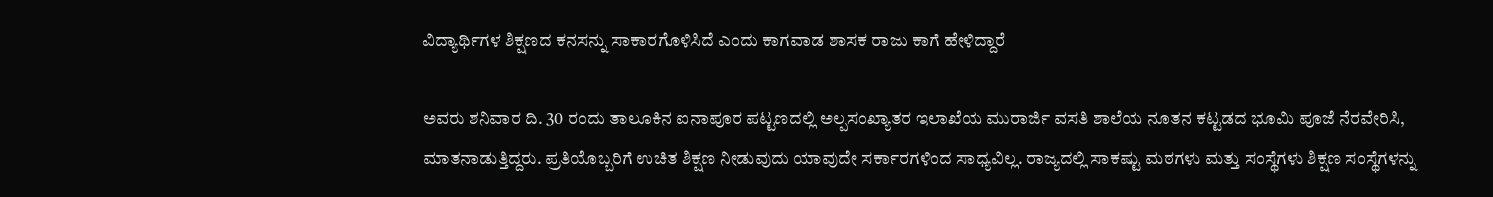ವಿದ್ಯಾರ್ಥಿಗಳ ಶಿಕ್ಷಣದ ಕನಸನ್ನು ಸಾಕಾರಗೊಳಿಸಿದೆ ಎಂದು ಕಾಗವಾಡ ಶಾಸಕ ರಾಜು ಕಾಗೆ ಹೇಳಿದ್ದಾರೆ

ಅವರು ಶನಿವಾರ ದಿ. 30 ರಂದು ತಾಲೂಕಿನ ಐನಾಪೂರ ಪಟ್ಟಣದಲ್ಲಿ ಅಲ್ಪಸಂಖ್ಯಾತರ ಇಲಾಖೆಯ ಮುರಾರ್ಜಿ ವಸತಿ ಶಾಲೆಯ ನೂತನ ಕಟ್ಟಡದ ಭೂಮಿ ಪೂಜೆ ನೆರವೇರಿಸಿ, ಮಾತನಾಡುತ್ತಿದ್ದರು. ಪ್ರತಿಯೊಬ್ಬರಿಗೆ ಉಚಿತ ಶಿಕ್ಷಣ ನೀಡುವುದು ಯಾವುದೇ ಸರ್ಕಾರಗಳಿಂದ ಸಾಧ್ಯವಿಲ್ಲ. ರಾಜ್ಯದಲ್ಲಿ ಸಾಕಷ್ಟು ಮಠಗಳು ಮತ್ತು ಸಂಸ್ಥೆಗಳು ಶಿಕ್ಷಣ ಸಂಸ್ಥೆಗಳನ್ನು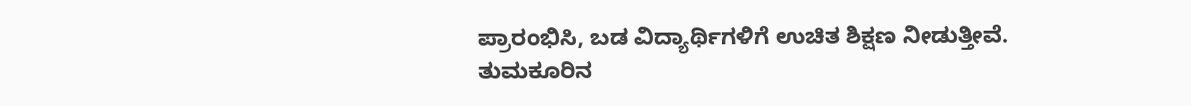ಪ್ರಾರಂಭಿಸಿ, ಬಡ ವಿದ್ಯಾರ್ಥಿಗಳಿಗೆ ಉಚಿತ ಶಿಕ್ಷಣ ನೀಡುತ್ತೀವೆ. ತುಮಕೂರಿನ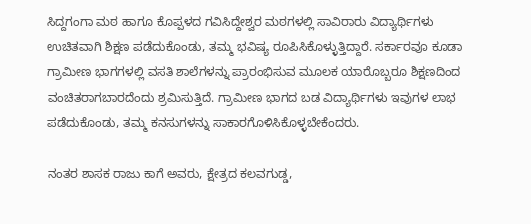ಸಿದ್ದಗಂಗಾ ಮಠ ಹಾಗೂ ಕೊಪ್ಪಳದ ಗವಿಸಿದ್ದೇಶ್ವರ ಮಠಗಳಲ್ಲಿ ಸಾವಿರಾರು ವಿದ್ಯಾರ್ಥಿಗಳು ಉಚಿತವಾಗಿ ಶಿಕ್ಷಣ ಪಡೆದುಕೊಂಡು, ತಮ್ಮ ಭವಿಷ್ಯ ರೂಪಿಸಿಕೊಳ್ಳುತ್ತಿದ್ದಾರೆ. ಸರ್ಕಾರವೂ ಕೂಡಾ ಗ್ರಾಮೀಣ ಭಾಗಗಳಲ್ಲಿ ವಸತಿ ಶಾಲೆಗಳನ್ನು ಪ್ರಾರಂಭಿಸುವ ಮೂಲಕ ಯಾರೊಬ್ಬರೂ ಶಿಕ್ಷಣದಿಂದ ವಂಚಿತರಾಗಬಾರದೆಂದು ಶ್ರಮಿಸುತ್ತಿದೆ. ಗ್ರಾಮೀಣ ಭಾಗದ ಬಡ ವಿದ್ಯಾರ್ಥಿಗಳು ಇವುಗಳ ಲಾಭ ಪಡೆದುಕೊಂಡು, ತಮ್ಮ ಕನಸುಗಳನ್ನು ಸಾಕಾರಗೊಳಿಸಿಕೊಳ್ಳಬೇಕೆಂದರು.

ನಂತರ ಶಾಸಕ ರಾಜು ಕಾಗೆ ಅವರು, ಕ್ಷೇತ್ರದ ಕಲವಗುಡ್ಡ,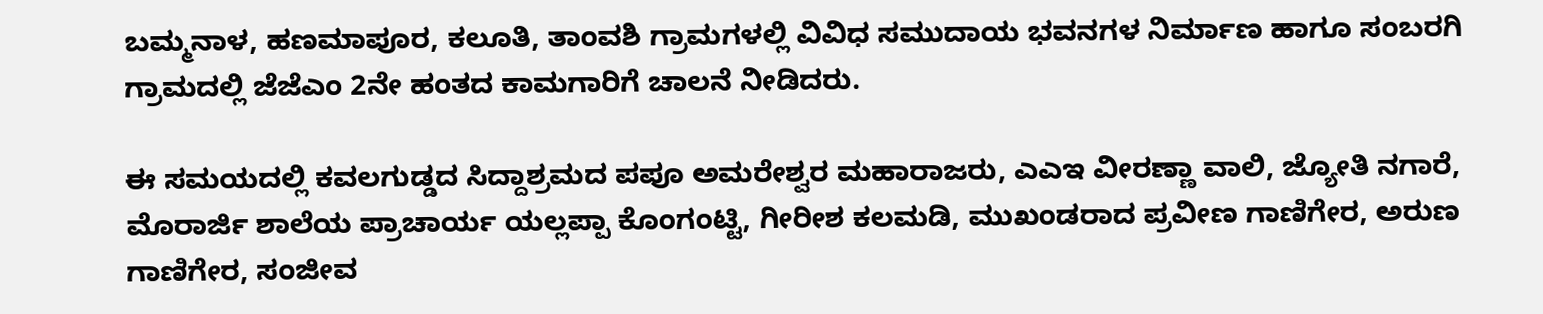ಬಮ್ಮನಾಳ, ಹಣಮಾಪೂರ, ಕಲೂತಿ, ತಾಂವಶಿ ಗ್ರಾಮಗಳಲ್ಲಿ ವಿವಿಧ ಸಮುದಾಯ ಭವನಗಳ ನಿರ್ಮಾಣ ಹಾಗೂ ಸಂಬರಗಿ ಗ್ರಾಮದಲ್ಲಿ ಜೆಜೆಎಂ 2ನೇ ಹಂತದ ಕಾಮಗಾರಿಗೆ ಚಾಲನೆ ನೀಡಿದರು.

ಈ ಸಮಯದಲ್ಲಿ ಕವಲಗುಡ್ಡದ ಸಿದ್ದಾಶ್ರಮದ ಪಪೂ ಅಮರೇಶ್ವರ ಮಹಾರಾಜರು, ಎಎಇ ವೀರಣ್ಣಾ ವಾಲಿ, ಜ್ಯೋತಿ ನಗಾರೆ, ಮೊರಾರ್ಜಿ ಶಾಲೆಯ ಪ್ರಾಚಾರ್ಯ ಯಲ್ಲಪ್ಪಾ ಕೊಂಗಂಟ್ಟಿ, ಗೀರೀಶ ಕಲಮಡಿ, ಮುಖಂಡರಾದ ಪ್ರವೀಣ ಗಾಣಿಗೇರ, ಅರುಣ ಗಾಣಿಗೇರ, ಸಂಜೀವ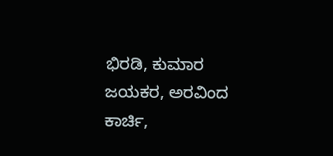ಭಿರಡಿ, ಕುಮಾರ ಜಯಕರ, ಅರವಿಂದ ಕಾರ್ಚಿ,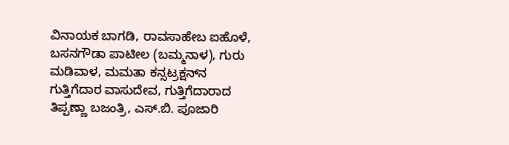ವಿನಾಯಕ ಬಾಗಡಿ, ರಾವಸಾಹೇಬ ಐಹೊಳೆ, ಬಸನಗೌಡಾ ಪಾಟೀಲ (ಬಮ್ಮನಾಳ), ಗುರು ಮಡಿವಾಳ, ಮಮತಾ ಕನ್ಸಟ್ರಕ್ಷನ್‌ನ ಗುತ್ತಿಗೆದಾರ ವಾಸುದೇವ, ಗುತ್ತಿಗೆದಾರಾದ ತಿಪ್ಪಣ್ಣಾ ಬಜಂತ್ರಿ, ಎಸ್‌.ಬಿ. ಪೂಜಾರಿ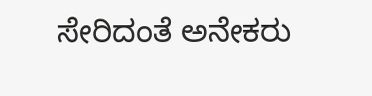ಸೇರಿದಂತೆ ಅನೇಕರು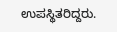ಉಪಸ್ಥಿತರಿದ್ದರು.